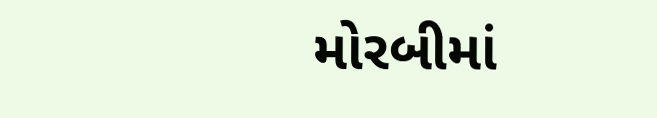મોરબીમાં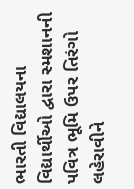ભારતી વિદ્યાલયના વિદ્યાર્થીઓ દ્વારા સ્મશાનની પવિત્ર ભૂમિ ઉપર તિરંગો લહેરાવીને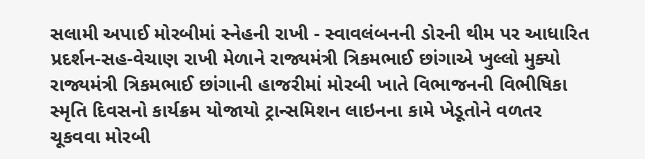સલામી અપાઈ મોરબીમાં સ્નેહની રાખી - સ્વાવલંબનની ડોરની થીમ પર આધારિત પ્રદર્શન-સહ-વેચાણ રાખી મેળાને રાજ્યમંત્રી ત્રિકમભાઈ છાંગાએ ખુલ્લો મુક્યો રાજ્યમંત્રી ત્રિકમભાઈ છાંગાની હાજરીમાં મોરબી ખાતે વિભાજનની વિભીષિકા સ્મૃતિ દિવસનો કાર્યક્રમ યોજાયો ટ્રાન્સમિશન લાઇનના કામે ખેડૂતોને વળતર ચૂકવવા મોરબી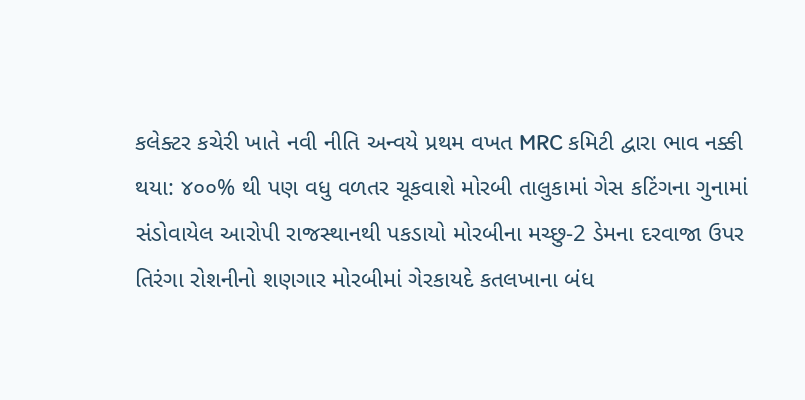કલેક્ટર કચેરી ખાતે નવી નીતિ અન્વયે પ્રથમ વખત MRC કમિટી દ્વારા ભાવ નક્કી થયા: ૪૦૦% થી પણ વધુ વળતર ચૂકવાશે મોરબી તાલુકામાં ગેસ કટિંગના ગુનામાં સંડોવાયેલ આરોપી રાજસ્થાનથી પકડાયો મોરબીના મચ્છુ-2 ડેમના દરવાજા ઉપર તિરંગા રોશનીનો શણગાર મોરબીમાં ગેરકાયદે કતલખાના બંધ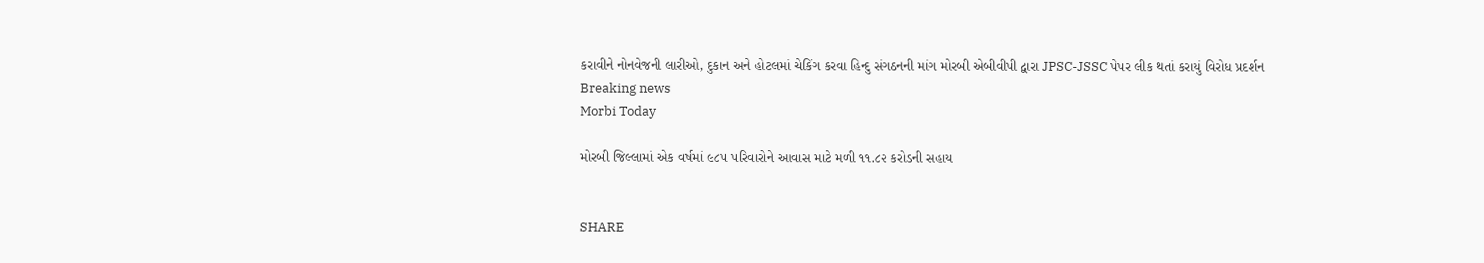કરાવીને નોનવેજની લારીઓ, દુકાન અને હોટલમાં ચેકિંગ કરવા હિન્દુ સંગઠનની માંગ મોરબી એબીવીપી દ્વારા JPSC-JSSC પેપર લીક થતાં કરાયું વિરોધ પ્રદર્શન
Breaking news
Morbi Today

મોરબી જિલ્લામાં એક વર્ષમાં ૯૮૫ પરિવારોને આવાસ માટે મળી ૧૧.૮૨ કરોડની સહાય


SHARE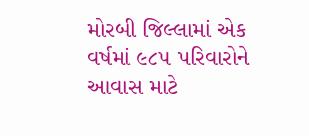મોરબી જિલ્લામાં એક વર્ષમાં ૯૮૫ પરિવારોને આવાસ માટે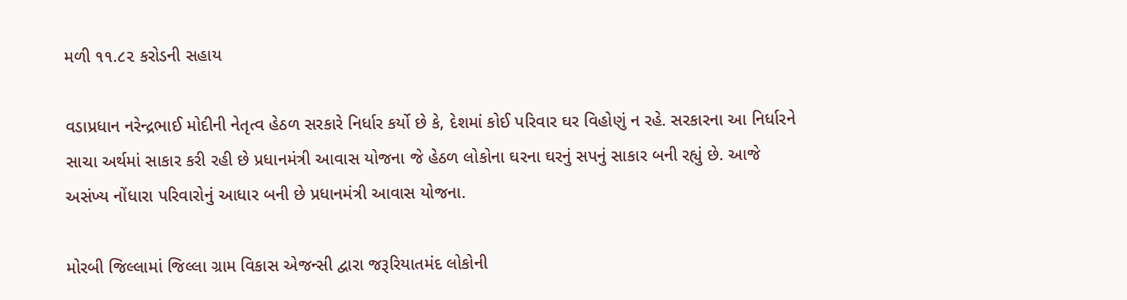મળી ૧૧.૮૨ કરોડની સહાય

વડાપ્રધાન નરેન્દ્રભાઈ મોદીની નેતૃત્વ હેઠળ સરકારે નિર્ધાર કર્યો છે કે, દેશમાં કોઈ પરિવાર ઘર વિહોણું ન રહે. સરકારના આ નિર્ધારને સાચા અર્થમાં સાકાર કરી રહી છે પ્રધાનમંત્રી આવાસ યોજના જે હેઠળ લોકોના ઘરના ઘરનું સપનું સાકાર બની રહ્યું છે. આજે અસંખ્ય નોંધારા પરિવારોનું આધાર બની છે પ્રધાનમંત્રી આવાસ યોજના.

મોરબી જિલ્લામાં જિલ્લા ગ્રામ વિકાસ એજન્સી દ્વારા જરૂરિયાતમંદ લોકોની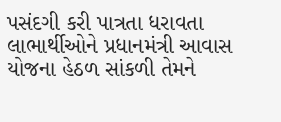પસંદગી કરી પાત્રતા ધરાવતા લાભાર્થીઓને પ્રધાનમંત્રી આવાસ યોજના હેઠળ સાંકળી તેમને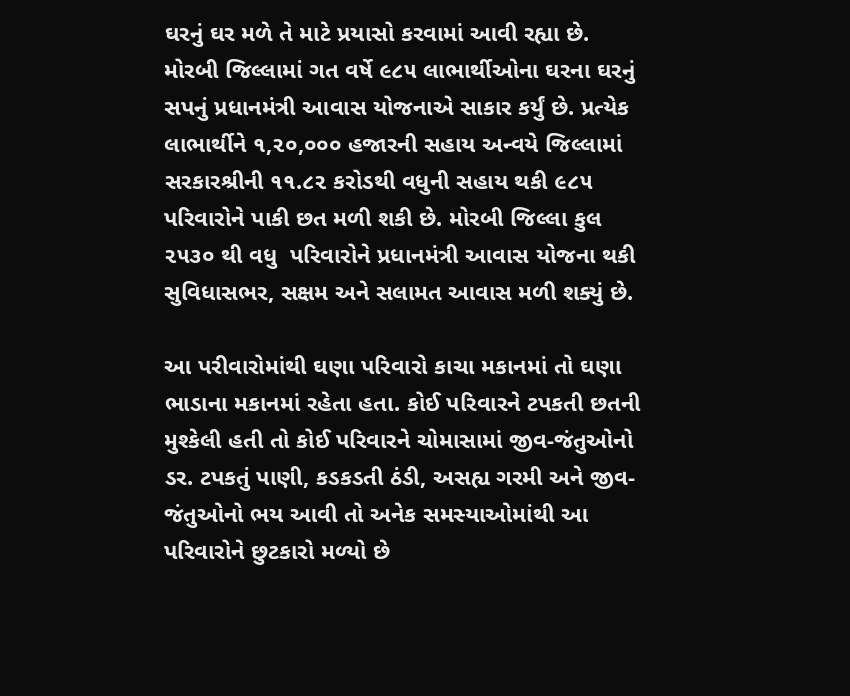ઘરનું ઘર મળે તે માટે પ્રયાસો કરવામાં આવી રહ્યા છે. મોરબી જિલ્લામાં ગત વર્ષે ૯૮૫ લાભાર્થીઓના ઘરના ઘરનું સપનું પ્રધાનમંત્રી આવાસ યોજનાએ સાકાર કર્યું છે. પ્રત્યેક લાભાર્થીને ૧,૨૦,૦૦૦ હજારની સહાય અન્વયે જિલ્લામાં સરકારશ્રીની ૧૧.૮૨ કરોડથી વધુની સહાય થકી ૯૮૫ પરિવારોને પાકી છત મળી શકી છે. મોરબી જિલ્લા કુલ ૨૫૩૦ થી વધુ  પરિવારોને પ્રધાનમંત્રી આવાસ યોજના થકી સુવિધાસભર, સક્ષમ અને સલામત આવાસ મળી શક્યું છે.

આ પરીવારોમાંથી ઘણા પરિવારો કાચા મકાનમાં તો ઘણા ભાડાના મકાનમાં રહેતા હતા. કોઈ પરિવારને ટપકતી છતની મુશ્કેલી હતી તો કોઈ પરિવારને ચોમાસામાં જીવ-જંતુઓનો ડર. ટપકતું પાણી, કડકડતી ઠંડી, અસહ્ય ગરમી અને જીવ-જંતુઓનો ભય આવી તો અનેક સમસ્યાઓમાંથી આ પરિવારોને છુટકારો મળ્યો છે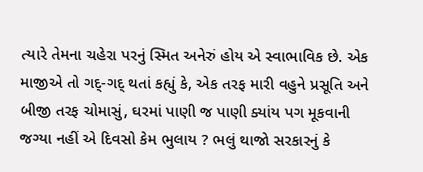ત્યારે તેમના ચહેરા પરનું સ્મિત અનેરું હોય એ સ્વાભાવિક છે. એક માજીએ તો ગદ્-ગદ્ થતાં કહ્યું કે, એક તરફ મારી વહુને પ્રસૂતિ અને બીજી તરફ ચોમાસું, ઘરમાં પાણી જ પાણી ક્યાંય પગ મૂકવાની જગ્યા નહીં એ દિવસો કેમ ભુલાય ? ભલું થાજો સરકારનું કે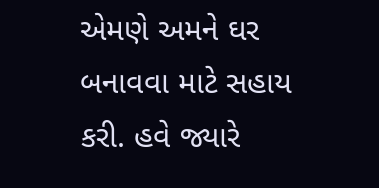એમણે અમને ઘર બનાવવા માટે સહાય કરી. હવે જ્યારે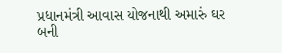પ્રધાનમંત્રી આવાસ યોજનાથી અમારું ઘર બની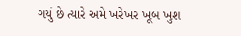ગયું છે ત્યારે અમે ખરેખર ખૂબ ખુશ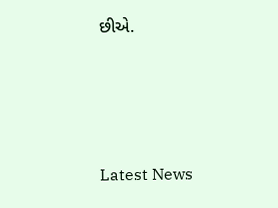છીએ.






Latest News